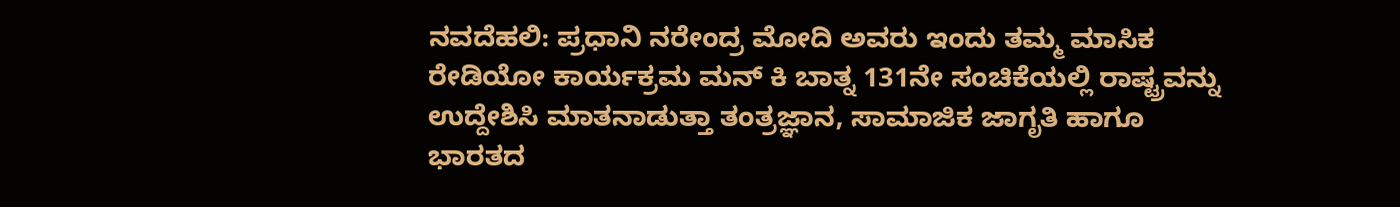ನವದೆಹಲಿ: ಪ್ರಧಾನಿ ನರೇಂದ್ರ ಮೋದಿ ಅವರು ಇಂದು ತಮ್ಮ ಮಾಸಿಕ ರೇಡಿಯೋ ಕಾರ್ಯಕ್ರಮ ಮನ್ ಕಿ ಬಾತ್ನ 131ನೇ ಸಂಚಿಕೆಯಲ್ಲಿ ರಾಷ್ಟ್ರವನ್ನು ಉದ್ದೇಶಿಸಿ ಮಾತನಾಡುತ್ತಾ ತಂತ್ರಜ್ಞಾನ, ಸಾಮಾಜಿಕ ಜಾಗೃತಿ ಹಾಗೂ ಭಾರತದ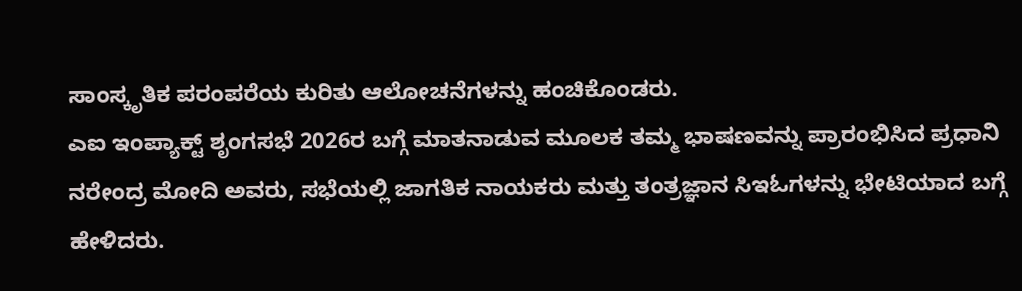ಸಾಂಸ್ಕೃತಿಕ ಪರಂಪರೆಯ ಕುರಿತು ಆಲೋಚನೆಗಳನ್ನು ಹಂಚಿಕೊಂಡರು.
ಎಐ ಇಂಪ್ಯಾಕ್ಟ್ ಶೃಂಗಸಭೆ 2026ರ ಬಗ್ಗೆ ಮಾತನಾಡುವ ಮೂಲಕ ತಮ್ಮ ಭಾಷಣವನ್ನು ಪ್ರಾರಂಭಿಸಿದ ಪ್ರಧಾನಿ ನರೇಂದ್ರ ಮೋದಿ ಅವರು, ಸಭೆಯಲ್ಲಿ ಜಾಗತಿಕ ನಾಯಕರು ಮತ್ತು ತಂತ್ರಜ್ಞಾನ ಸಿಇಓಗಳನ್ನು ಭೇಟಿಯಾದ ಬಗ್ಗೆ ಹೇಳಿದರು.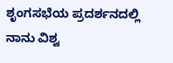ಶೃಂಗಸಭೆಯ ಪ್ರದರ್ಶನದಲ್ಲಿ ನಾನು ವಿಶ್ವ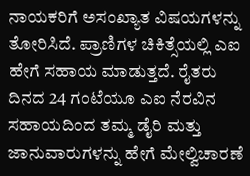ನಾಯಕರಿಗೆ ಅಸಂಖ್ಯಾತ ವಿಷಯಗಳನ್ನು ತೋರಿಸಿದೆ. ಪ್ರಾಣಿಗಳ ಚಿಕಿತ್ಸೆಯಲ್ಲಿ ಎಐ ಹೇಗೆ ಸಹಾಯ ಮಾಡುತ್ತದೆ. ರೈತರು ದಿನದ 24 ಗಂಟೆಯೂ ಎಐ ನೆರವಿನ ಸಹಾಯದಿಂದ ತಮ್ಮ ಡೈರಿ ಮತ್ತು ಜಾನುವಾರುಗಳನ್ನು ಹೇಗೆ ಮೇಲ್ವಿಚಾರಣೆ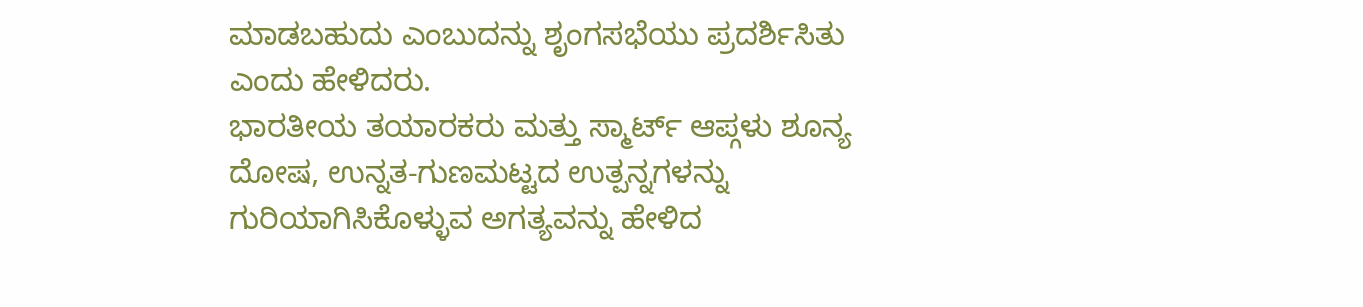ಮಾಡಬಹುದು ಎಂಬುದನ್ನು ಶೃಂಗಸಭೆಯು ಪ್ರದರ್ಶಿಸಿತು ಎಂದು ಹೇಳಿದರು.
ಭಾರತೀಯ ತಯಾರಕರು ಮತ್ತು ಸ್ಮಾರ್ಟ್ ಆಪ್ಗಳು ಶೂನ್ಯ ದೋಷ, ಉನ್ನತ-ಗುಣಮಟ್ಟದ ಉತ್ಪನ್ನಗಳನ್ನು ಗುರಿಯಾಗಿಸಿಕೊಳ್ಳುವ ಅಗತ್ಯವನ್ನು ಹೇಳಿದ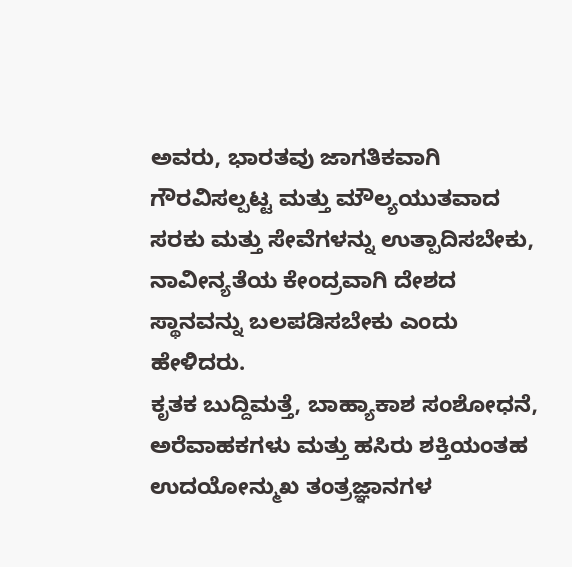ಅವರು, ಭಾರತವು ಜಾಗತಿಕವಾಗಿ ಗೌರವಿಸಲ್ಪಟ್ಟ ಮತ್ತು ಮೌಲ್ಯಯುತವಾದ ಸರಕು ಮತ್ತು ಸೇವೆಗಳನ್ನು ಉತ್ಪಾದಿಸಬೇಕು, ನಾವೀನ್ಯತೆಯ ಕೇಂದ್ರವಾಗಿ ದೇಶದ ಸ್ಥಾನವನ್ನು ಬಲಪಡಿಸಬೇಕು ಎಂದು ಹೇಳಿದರು.
ಕೃತಕ ಬುದ್ದಿಮತ್ತೆ, ಬಾಹ್ಯಾಕಾಶ ಸಂಶೋಧನೆ, ಅರೆವಾಹಕಗಳು ಮತ್ತು ಹಸಿರು ಶಕ್ತಿಯಂತಹ ಉದಯೋನ್ಮುಖ ತಂತ್ರಜ್ಞಾನಗಳ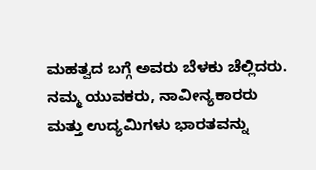ಮಹತ್ವದ ಬಗ್ಗೆ ಅವರು ಬೆಳಕು ಚೆಲ್ಲಿದರು.
ನಮ್ಮ ಯುವಕರು, ನಾವೀನ್ಯಕಾರರು ಮತ್ತು ಉದ್ಯಮಿಗಳು ಭಾರತವನ್ನು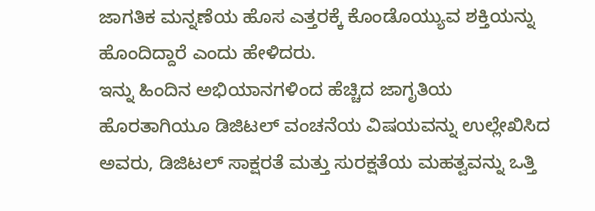ಜಾಗತಿಕ ಮನ್ನಣೆಯ ಹೊಸ ಎತ್ತರಕ್ಕೆ ಕೊಂಡೊಯ್ಯುವ ಶಕ್ತಿಯನ್ನು ಹೊಂದಿದ್ದಾರೆ ಎಂದು ಹೇಳಿದರು.
ಇನ್ನು ಹಿಂದಿನ ಅಭಿಯಾನಗಳಿಂದ ಹೆಚ್ಚಿದ ಜಾಗೃತಿಯ ಹೊರತಾಗಿಯೂ ಡಿಜಿಟಲ್ ವಂಚನೆಯ ವಿಷಯವನ್ನು ಉಲ್ಲೇಖಿಸಿದ ಅವರು, ಡಿಜಿಟಲ್ ಸಾಕ್ಷರತೆ ಮತ್ತು ಸುರಕ್ಷತೆಯ ಮಹತ್ವವನ್ನು ಒತ್ತಿ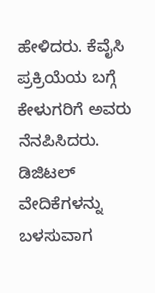ಹೇಳಿದರು. ಕೆವೈಸಿ ಪ್ರಕ್ರಿಯೆಯ ಬಗ್ಗೆ ಕೇಳುಗರಿಗೆ ಅವರು ನೆನಪಿಸಿದರು. ಡಿಜಿಟಲ್ ವೇದಿಕೆಗಳನ್ನು ಬಳಸುವಾಗ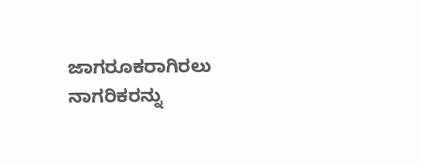ಜಾಗರೂಕರಾಗಿರಲು ನಾಗರಿಕರನ್ನು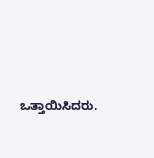ಒತ್ತಾಯಿಸಿದರು.